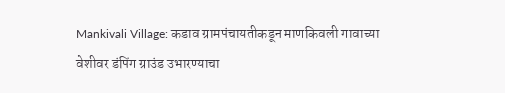Mankivali Village: कडाव ग्रामपंचायतीकडून माणकिवली गावाच्या वेशीवर डंपिंग ग्राउंड उभारण्याचा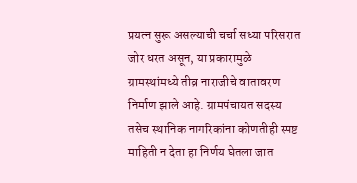प्रयत्न सुरू असल्याची चर्चा सध्या परिसरात जोर धरत असून, या प्रकारामुळे ग्रामस्थांमध्ये तीव्र नाराजीचे वातावरण निर्माण झाले आहे. ग्रामपंचायत सदस्य तसेच स्थानिक नागरिकांना कोणतीही स्पष्ट माहिती न देता हा निर्णय घेतला जात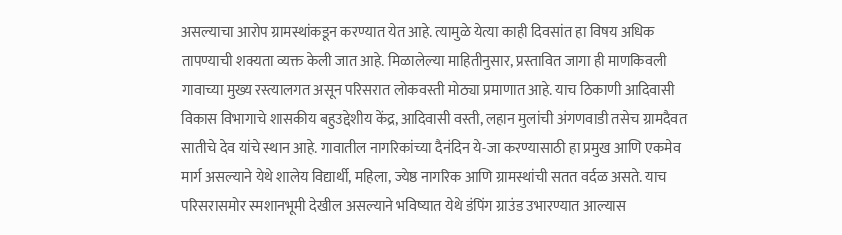असल्याचा आरोप ग्रामस्थांकडून करण्यात येत आहे. त्यामुळे येत्या काही दिवसांत हा विषय अधिक तापण्याची शक्यता व्यक्त केली जात आहे. मिळालेल्या माहितीनुसार, प्रस्तावित जागा ही माणकिवली गावाच्या मुख्य रस्त्यालगत असून परिसरात लोकवस्ती मोठ्या प्रमाणात आहे. याच ठिकाणी आदिवासी विकास विभागाचे शासकीय बहुउद्देशीय केंद्र, आदिवासी वस्ती, लहान मुलांची अंगणवाडी तसेच ग्रामदैवत सातीचे देव यांचे स्थान आहे. गावातील नागरिकांच्या दैनंदिन ये-जा करण्यासाठी हा प्रमुख आणि एकमेव मार्ग असल्याने येथे शालेय विद्यार्थी, महिला, ज्येष्ठ नागरिक आणि ग्रामस्थांची सतत वर्दळ असते. याच परिसरासमोर स्मशानभूमी देखील असल्याने भविष्यात येथे डंपिंग ग्राउंड उभारण्यात आल्यास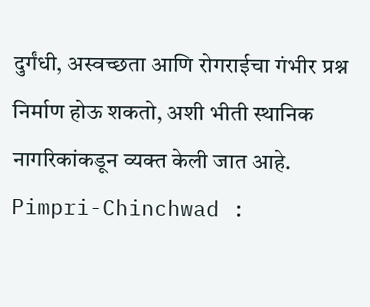दुर्गंधी, अस्वच्छता आणि रोगराईचा गंभीर प्रश्न निर्माण होऊ शकतो, अशी भीती स्थानिक नागरिकांकडून व्यक्त केली जात आहे. Pimpri-Chinchwad :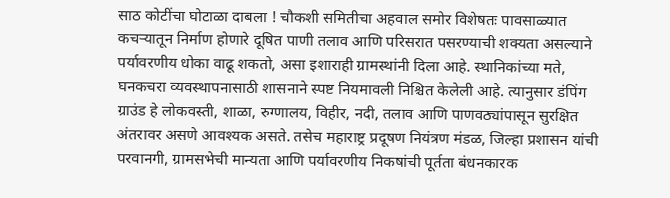साठ कोटींचा घोटाळा दाबला ! चौकशी समितीचा अहवाल समोर विशेषतः पावसाळ्यात कचऱ्यातून निर्माण होणारे दूषित पाणी तलाव आणि परिसरात पसरण्याची शक्यता असल्याने पर्यावरणीय धोका वाढू शकतो, असा इशाराही ग्रामस्थांनी दिला आहे. स्थानिकांच्या मते, घनकचरा व्यवस्थापनासाठी शासनाने स्पष्ट नियमावली निश्चित केलेली आहे. त्यानुसार डंपिंग ग्राउंड हे लोकवस्ती, शाळा, रुग्णालय, विहीर, नदी, तलाव आणि पाणवठ्यांपासून सुरक्षित अंतरावर असणे आवश्यक असते. तसेच महाराष्ट्र प्रदूषण नियंत्रण मंडळ, जिल्हा प्रशासन यांची परवानगी, ग्रामसभेची मान्यता आणि पर्यावरणीय निकषांची पूर्तता बंधनकारक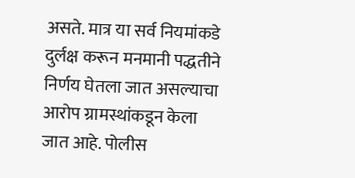असते. मात्र या सर्व नियमांकडे दुर्लक्ष करून मनमानी पद्धतीने निर्णय घेतला जात असल्याचा आरोप ग्रामस्थांकडून केला जात आहे. पोलीस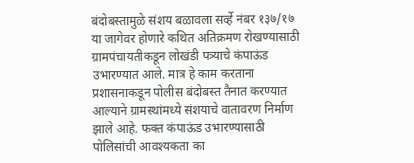बंदोबस्तामुळे संशय बळावला सर्व्हे नंबर १३७/१७ या जागेवर होणारे कथित अतिक्रमण रोखण्यासाठी ग्रामपंचायतीकडून लोखंडी पत्र्याचे कंपाऊंड उभारण्यात आले. मात्र हे काम करताना प्रशासनाकडून पोलीस बंदोबस्त तैनात करण्यात आल्याने ग्रामस्थांमध्ये संशयाचे वातावरण निर्माण झाले आहे. फक्त कंपाऊंड उभारण्यासाठी पोलिसांची आवश्यकता का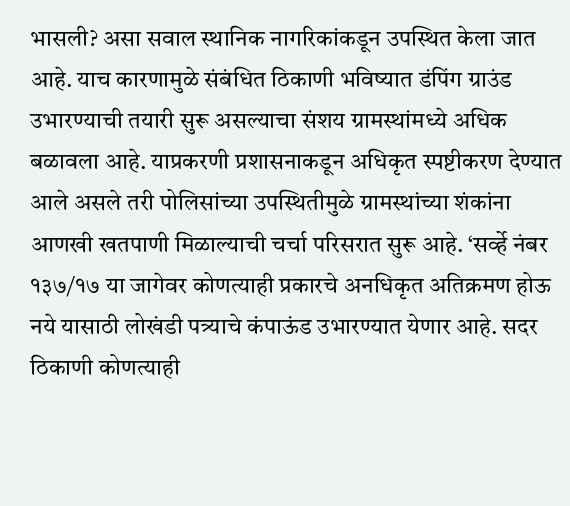भासली? असा सवाल स्थानिक नागरिकांकडून उपस्थित केला जात आहे. याच कारणामुळे संबंधित ठिकाणी भविष्यात डंपिंग ग्राउंड उभारण्याची तयारी सुरू असल्याचा संशय ग्रामस्थांमध्ये अधिक बळावला आहे. याप्रकरणी प्रशासनाकडून अधिकृत स्पष्टीकरण देण्यात आले असले तरी पोलिसांच्या उपस्थितीमुळे ग्रामस्थांच्या शंकांना आणखी खतपाणी मिळाल्याची चर्चा परिसरात सुरू आहे. ‘सर्व्हे नंबर १३७/१७ या जागेवर कोणत्याही प्रकारचे अनधिकृत अतिक्रमण होऊ नये यासाठी लोखंडी पत्र्याचे कंपाऊंड उभारण्यात येणार आहे. सदर ठिकाणी कोणत्याही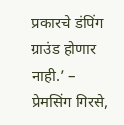प्रकारचे डंपिंग ग्राउंड होणार नाही.’ – प्रेमसिंग गिरसे,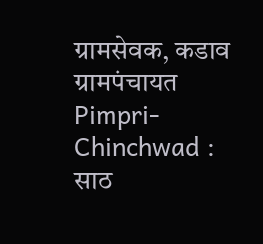ग्रामसेवक, कडाव ग्रामपंचायत Pimpri-Chinchwad : साठ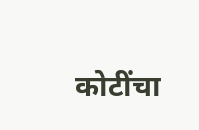कोटींचा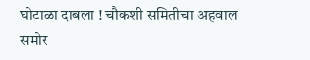घोटाळा दाबला ! चौकशी समितीचा अहवाल समोर